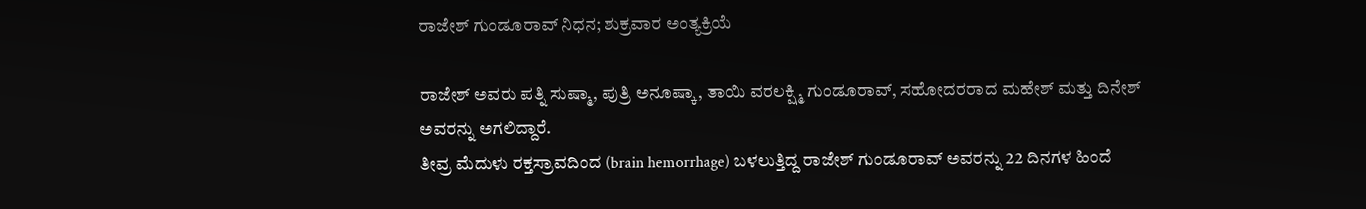ರಾಜೇಶ್ ಗುಂಡೂರಾವ್ ನಿಧನ; ಶುಕ್ರವಾರ ಅಂತ್ಯಕ್ರಿಯೆ

ರಾಜೇಶ್ ಅವರು ಪತ್ನಿ ಸುಷ್ಮಾ, ಪುತ್ರಿ ಅನೂಷ್ಕಾ, ತಾಯಿ ವರಲಕ್ಷ್ಮಿ ಗುಂಡೂರಾವ್, ಸಹೋದರರಾದ ಮಹೇಶ್ ಮತ್ತು ದಿನೇಶ್ ಅವರನ್ನು ಅಗಲಿದ್ದಾರೆ.
ತೀವ್ರ ಮೆದುಳು ರಕ್ತಸ್ರಾವದಿಂದ (brain hemorrhage) ಬಳಲುತ್ತಿದ್ದ ರಾಜೇಶ್ ಗುಂಡೂರಾವ್ ಅವರನ್ನು 22 ದಿನಗಳ ಹಿಂದೆ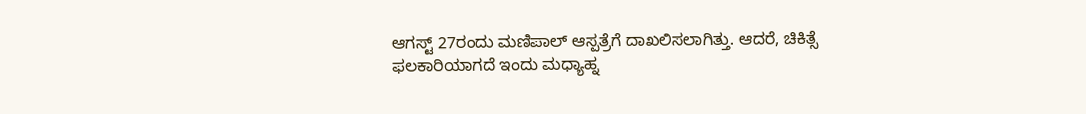ಆಗಸ್ಟ್ 27ರಂದು ಮಣಿಪಾಲ್ ಆಸ್ಪತ್ರೆಗೆ ದಾಖಲಿಸಲಾಗಿತ್ತು. ಆದರೆ, ಚಿಕಿತ್ಸೆ ಫಲಕಾರಿಯಾಗದೆ ಇಂದು ಮಧ್ಯಾಹ್ನ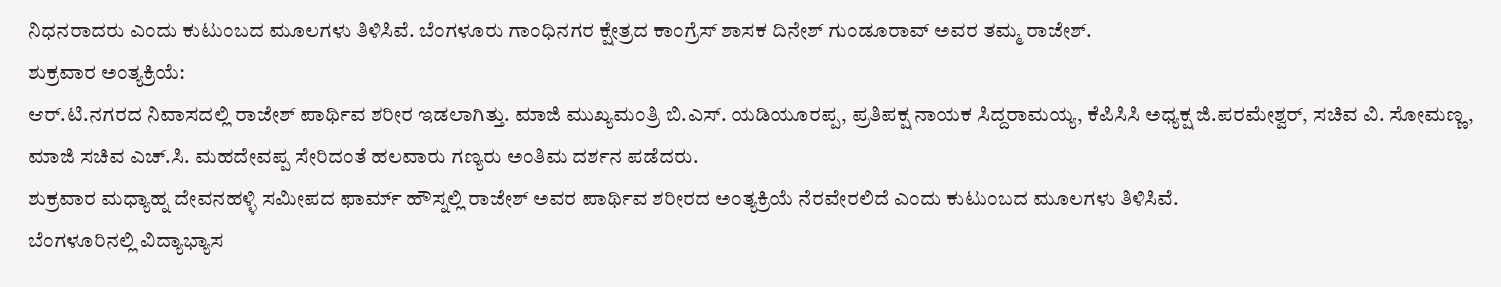ನಿಧನರಾದರು ಎಂದು ಕುಟುಂಬದ ಮೂಲಗಳು ತಿಳಿಸಿವೆ. ಬೆಂಗಳೂರು ಗಾಂಧಿನಗರ ಕ್ಷೇತ್ರದ ಕಾಂಗ್ರೆಸ್ ಶಾಸಕ ದಿನೇಶ್ ಗುಂಡೂರಾವ್ ಅವರ ತಮ್ಮ ರಾಜೇಶ್.
ಶುಕ್ರವಾರ ಅಂತ್ಯಕ್ರಿಯೆ:
ಆರ್.ಟಿ.ನಗರದ ನಿವಾಸದಲ್ಲಿ ರಾಜೇಶ್ ಪಾರ್ಥಿವ ಶರೀರ ಇಡಲಾಗಿತ್ತು. ಮಾಜಿ ಮುಖ್ಯಮಂತ್ರಿ ಬಿ.ಎಸ್. ಯಡಿಯೂರಪ್ಪ, ಪ್ರತಿಪಕ್ಷ ನಾಯಕ ಸಿದ್ದರಾಮಯ್ಯ, ಕೆಪಿಸಿಸಿ ಅಧ್ಯಕ್ಷ ಜಿ.ಪರಮೇಶ್ವರ್, ಸಚಿವ ವಿ. ಸೋಮಣ್ಣ, ಮಾಜಿ ಸಚಿವ ಎಚ್.ಸಿ. ಮಹದೇವಪ್ಪ ಸೇರಿದಂತೆ ಹಲವಾರು ಗಣ್ಯರು ಅಂತಿಮ ದರ್ಶನ ಪಡೆದರು.
ಶುಕ್ರವಾರ ಮಧ್ಯಾಹ್ನ ದೇವನಹಳ್ಳಿ ಸಮೀಪದ ಫಾರ್ಮ್ ಹೌಸ್ನಲ್ಲಿ ರಾಜೇಶ್ ಅವರ ಪಾರ್ಥಿವ ಶರೀರದ ಅಂತ್ಯಕ್ರಿಯೆ ನೆರವೇರಲಿದೆ ಎಂದು ಕುಟುಂಬದ ಮೂಲಗಳು ತಿಳಿಸಿವೆ.
ಬೆಂಗಳೂರಿನಲ್ಲಿ ವಿದ್ಯಾಭ್ಯಾಸ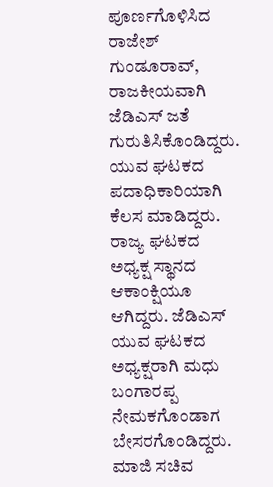ಪೂರ್ಣಗೊಳಿಸಿದ ರಾಜೇಶ್ ಗುಂಡೂರಾವ್, ರಾಜಕೀಯವಾಗಿ ಜೆಡಿಎಸ್ ಜತೆ ಗುರುತಿಸಿಕೊಂಡಿದ್ದರು. ಯುವ ಘಟಕದ ಪದಾಧಿಕಾರಿಯಾಗಿ ಕೆಲಸ ಮಾಡಿದ್ದರು. ರಾಜ್ಯ ಘಟಕದ ಅಧ್ಯಕ್ಷ ಸ್ಥಾನದ ಆಕಾಂಕ್ಷಿಯೂ ಆಗಿದ್ದರು. ಜೆಡಿಎಸ್ ಯುವ ಘಟಕದ ಅಧ್ಯಕ್ಷರಾಗಿ ಮಧು ಬಂಗಾರಪ್ಪ ನೇಮಕಗೊಂಡಾಗ ಬೇಸರಗೊಂಡಿದ್ದರು. ಮಾಜಿ ಸಚಿವ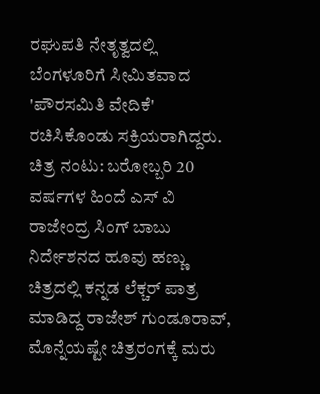ರಘುಪತಿ ನೇತೃತ್ವದಲ್ಲಿ ಬೆಂಗಳೂರಿಗೆ ಸೀಮಿತವಾದ 'ಪೌರಸಮಿತಿ ವೇದಿಕೆ' ರಚಿಸಿಕೊಂಡು ಸಕ್ರಿಯರಾಗಿದ್ದರು.
ಚಿತ್ರ ನಂಟು: ಬರೋಬ್ಬರಿ 20 ವರ್ಷಗಳ ಹಿಂದೆ ಎಸ್ ವಿ ರಾಜೇಂದ್ರ ಸಿಂಗ್ ಬಾಬು ನಿರ್ದೇಶನದ ಹೂವು ಹಣ್ಣು ಚಿತ್ರದಲ್ಲಿ ಕನ್ನಡ ಲೆಕ್ಚರ್ ಪಾತ್ರ ಮಾಡಿದ್ದ ರಾಜೇಶ್ ಗುಂಡೂರಾವ್, ಮೊನ್ನೆಯಷ್ಟೇ ಚಿತ್ರರಂಗಕ್ಕೆ ಮರು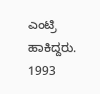ಎಂಟ್ರಿ ಹಾಕಿದ್ದರು. 1993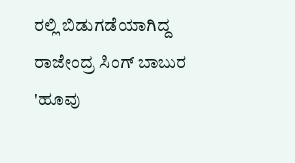ರಲ್ಲಿ ಬಿಡುಗಡೆಯಾಗಿದ್ದ ರಾಜೇಂದ್ರ ಸಿಂಗ್ ಬಾಬುರ 'ಹೂವು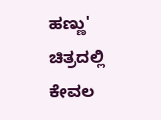ಹಣ್ಣು' ಚಿತ್ರದಲ್ಲಿ ಕೇವಲ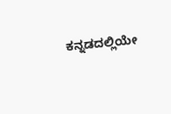ಕನ್ನಡದಲ್ಲಿಯೇ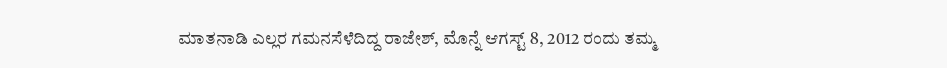ಮಾತನಾಡಿ ಎಲ್ಲರ ಗಮನಸೆಳೆದಿದ್ದ ರಾಜೇಶ್, ಮೊನ್ನೆ ಆಗಸ್ಟ್ 8, 2012 ರಂದು ತಮ್ಮ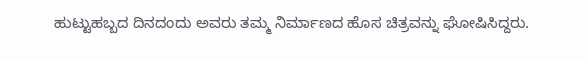ಹುಟ್ಟುಹಬ್ಬದ ದಿನದಂದು ಅವರು ತಮ್ಮ ನಿರ್ಮಾಣದ ಹೊಸ ಚಿತ್ರವನ್ನು ಘೋಷಿಸಿದ್ದರು.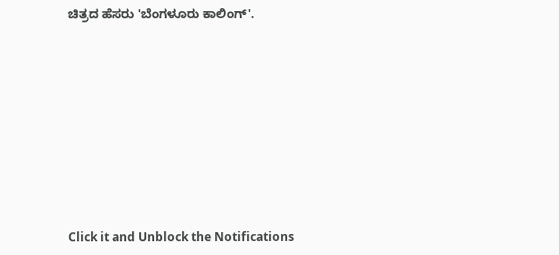ಚಿತ್ರದ ಹೆಸರು 'ಬೆಂಗಳೂರು ಕಾಲಿಂಗ್'.












Click it and Unblock the Notifications